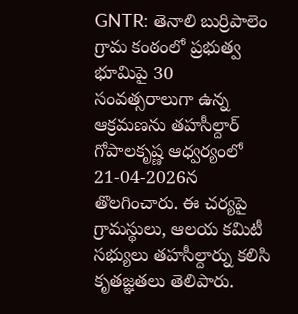GNTR: తెనాలి బుర్రిపాలెం గ్రామ కంఠంలో ప్రభుత్వ భూమిపై 30 సంవత్సరాలుగా ఉన్న ఆక్రమణను తహసీల్దార్ గోపాలకృష్ణ ఆధ్వర్యంలో 21-04-2026న తొలగించారు. ఈ చర్యపై గ్రామస్థులు, ఆలయ కమిటీ సభ్యులు తహసీల్దార్ను కలిసి కృతజ్ఞతలు తెలిపారు.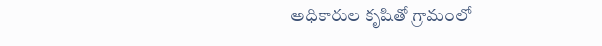అధికారుల కృషితో గ్రామంలో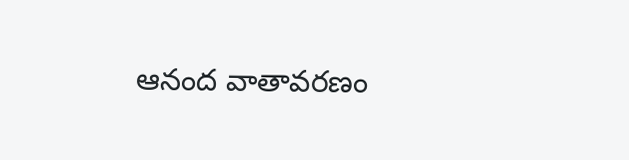ఆనంద వాతావరణం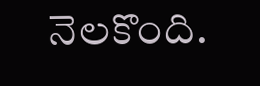నెలకొంది.